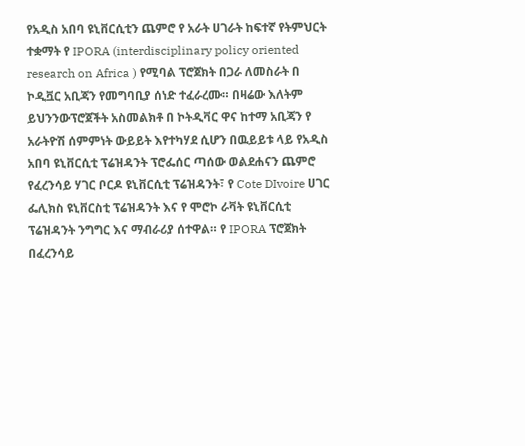የአዲስ አበባ ዩኒቨርሲቲን ጨምሮ የ አራት ሀገራት ከፍተኛ የትምህርት ተቋማት የ IPORA (interdisciplinary policy oriented research on Africa ) የሚባል ፕሮጀክት በጋራ ለመስራት በ ኮዲቯር አቢጃን የመግባቢያ ሰነድ ተፈራረሙ። በዛሬው እለትም ይህንንውፕሮጀችት አስመልክቶ በ ኮትዲቫር ዋና ከተማ አቢጃን የ አራትዮሽ ሰምምነት ውይይት እየተካሃደ ሲሆን በዉይይቱ ላይ የአዲስ አበባ ዩኒቨርሲቲ ፕሬዝዳንት ፕሮፌሰር ጣሰው ወልደሐናን ጨምሮ የፈረንሳይ ሃገር ቦርዶ ዩኒቨርሲቲ ፕሬዝዳንት፣ የ Cote DIvoire ሀገር ፌሊክስ ዩኒቨርስቲ ፕሬዝዳንት እና የ ሞሮኮ ራቫት ዩኒቨርሲቲ ፕሬዝዳንት ንግግር እና ማብራሪያ ሰተዋል። የ IPORA ፕሮጀክት በፈረንሳይ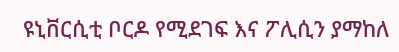ዩኒቨርሲቲ ቦርዶ የሚደገፍ እና ፖሊሲን ያማከለ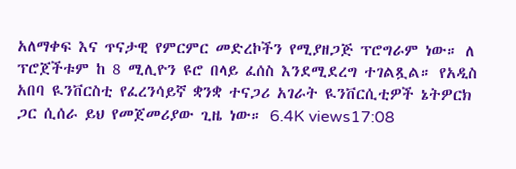አለማቀፍ እና ጥናታዊ የምርምር መድረኮችን የሚያዘጋጅ ፕሮግራም ነው። ለ ፕሮጀችቱም ከ 8 ሚሊዮን ዩሮ በላይ ፈሰስ እንደሚደረግ ተገልጿል። የአዲስ አበባ ዪንቨርስቲ የፈረንሳይኛ ቋንቋ ተናጋሪ አገራት ዪንቨርሲቲዎች ኔትዎርክ ጋር ሲሰራ ይህ የመጀመሪያው ጊዜ ነው። 6.4K views17:08